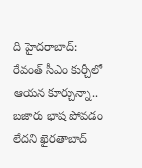ది హైదరాబాద్:
రేవంత్ సీఎం కుర్చీలో ఆయన కూర్చున్నా.. బజారు భాష పోవడం లేదని ఖైరతాబాద్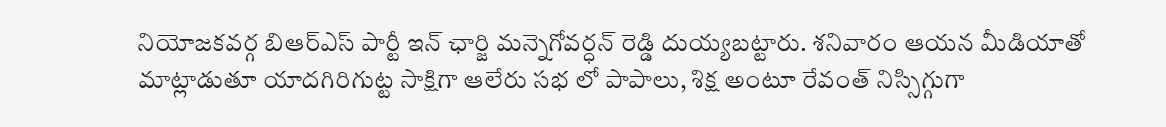నియోజకవర్గ బిఆర్ఎస్ పార్టీ ఇన్ ఛార్జి మన్నెగోవర్ధన్ రెడ్డి దుయ్యబట్టారు. శనివారం ఆయన మీడియాతో మాట్లాడుతూ యాదగిరిగుట్ట సాక్షిగా ఆలేరు సభ లో పాపాలు, శిక్ష అంటూ రేవంత్ నిస్సిగ్గుగా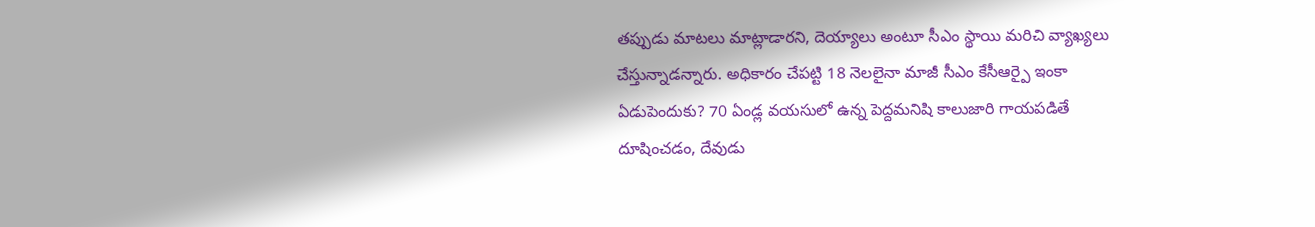తప్పుడు మాటలు మాట్లాడారని, దెయ్యాలు అంటూ సీఎం స్థాయి మరిచి వ్యాఖ్యలు చేస్తున్నాడన్నారు. అధికారం చేపట్టి 18 నెలలైనా మాజీ సీఎం కేసీఆర్పై ఇంకా ఏడుపెందుకు? 70 ఏండ్ల వయసులో ఉన్న పెద్దమనిషి కాలుజారి గాయపడితే దూషించడం, దేవుడు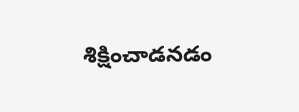శిక్షించాడనడం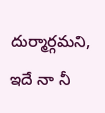దుర్మార్గమని, ఇదే నా నీ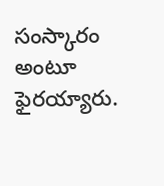సంస్కారం అంటూ ఫైరయ్యారు.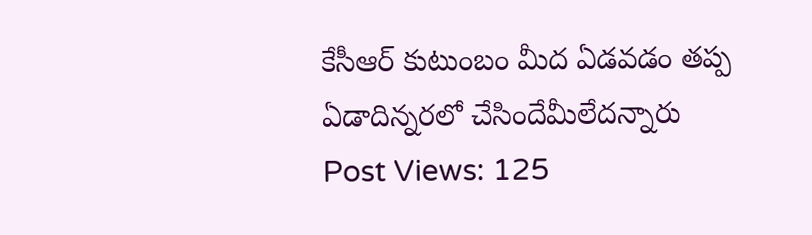కేసీఆర్ కుటుంబం మీద ఏడవడం తప్ప ఏడాదిన్నరలో చేసిందేమీలేదన్నారు
Post Views: 125